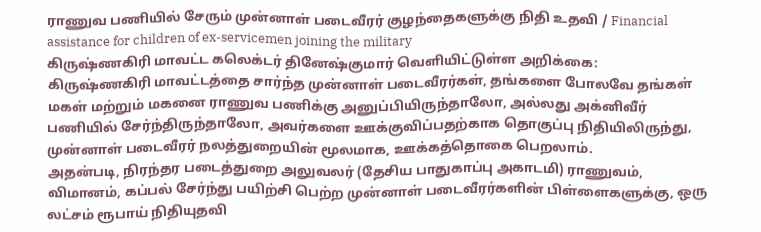ராணுவ பணியில் சேரும் முன்னாள் படைவீரர் குழந்தைகளுக்கு நிதி உதவி / Financial assistance for children of ex-servicemen joining the military
கிருஷ்ணகிரி மாவட்ட கலெக்டர் தினேஷ்குமார் வெளியிட்டுள்ள அறிக்கை:
கிருஷ்ணகிரி மாவட்டத்தை சார்ந்த முன்னாள் படைவீரர்கள், தங்களை போலவே தங்கள் மகள் மற்றும் மகனை ராணுவ பணிக்கு அனுப்பியிருந்தாலோ, அல்லது அக்னிவீர் பணியில் சேர்ந்திருந்தாலோ, அவர்களை ஊக்குவிப்பதற்காக தொகுப்பு நிதியிலிருந்து, முன்னாள் படைவீரர் நலத்துறையின் மூலமாக, ஊக்கத்தொகை பெறலாம்.
அதன்படி, நிரந்தர படைத்துறை அலுவலர் (தேசிய பாதுகாப்பு அகாடமி) ராணுவம், விமானம், கப்பல் சேர்ந்து பயிற்சி பெற்ற முன்னாள் படைவீரர்களின் பிள்ளைகளுக்கு, ஒரு லட்சம் ரூபாய் நிதியுதவி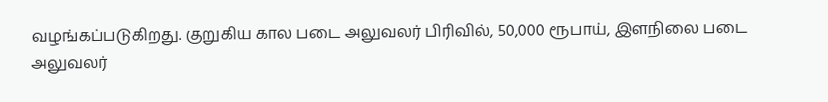வழங்கப்படுகிறது. குறுகிய கால படை அலுவலர் பிரிவில், 50,000 ரூபாய், இளநிலை படை அலுவலர்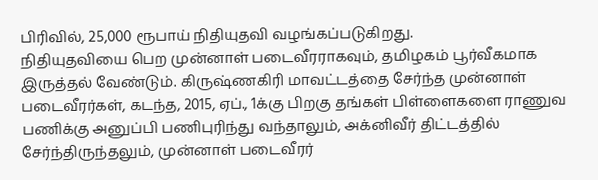பிரிவில், 25,000 ரூபாய் நிதியுதவி வழங்கப்படுகிறது.
நிதியுதவியை பெற முன்னாள் படைவீரராகவும், தமிழகம் பூர்வீகமாக இருத்தல் வேண்டும். கிருஷ்ணகிரி மாவட்டத்தை சேர்ந்த முன்னாள் படைவீரர்கள், கடந்த, 2015, ஏப்., 1க்கு பிறகு தங்கள் பிள்ளைகளை ராணுவ பணிக்கு அனுப்பி பணிபுரிந்து வந்தாலும், அக்னிவீர் திட்டத்தில் சேர்ந்திருந்தலும், முன்னாள் படைவீரர்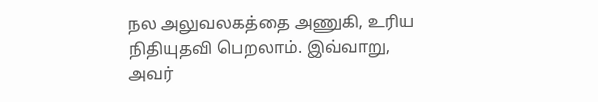நல அலுவலகத்தை அணுகி, உரிய நிதியுதவி பெறலாம். இவ்வாறு, அவர்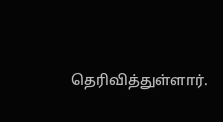தெரிவித்துள்ளார்.